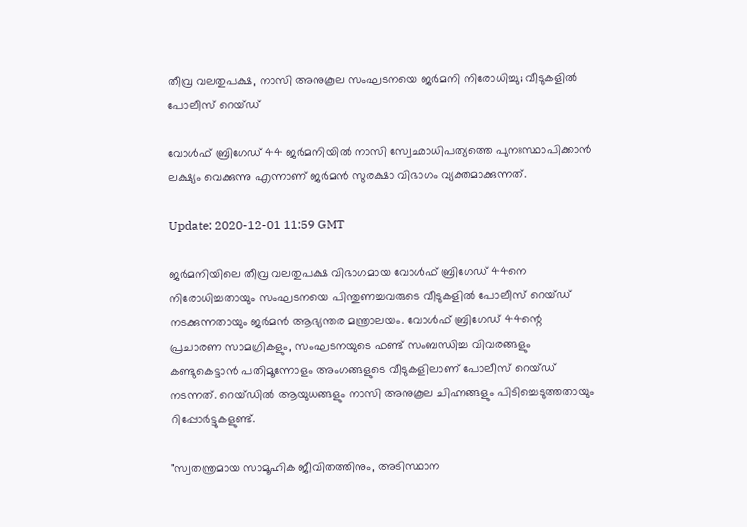തീവ്ര വലതുപക്ഷ, നാസി അനുകൂല സംഘടനയെ ജർമനി നിരോധിച്ചു; വീടുകളിൽ പോലീസ് റെയ്ഡ്

വോൾഫ് ബ്രിഗേഡ് 44 ജർമനിയിൽ നാസി സ്വേഛാധിപത്യത്തെ പുനഃസ്ഥാപിക്കാൻ ലക്ഷ്യം വെക്കുന്നു എന്നാണ് ജർമൻ സുരക്ഷാ വിഭാഗം വ്യക്തമാക്കുന്നത്.

Update: 2020-12-01 11:59 GMT

ജർമനിയിലെ തീവ്ര വലതുപക്ഷ വിഭാഗമായ വോൾഫ് ബ്രിഗേഡ് 44നെ നിരോധിച്ചതായും സംഘടനയെ പിന്തുണച്ചവരുടെ വീടുകളിൽ പോലീസ് റെയ്ഡ് നടക്കുന്നതായും ജർമൻ ആഭ്യന്തര മന്ത്രാലയം. വോൾഫ് ബ്രിഗേഡ് 44ന്റെ പ്രചാരണ സാമഗ്രികളും, സംഘടനയുടെ ഫണ്ട് സംബന്ധിച്ച വിവരങ്ങളും കണ്ടുകെട്ടാൻ പതിമൂന്നോളം അംഗങ്ങളുടെ വീടുകളിലാണ് പോലീസ് റെയ്ഡ് നടന്നത്. റെയ്‌ഡിൽ ആയുധങ്ങളും നാസി അനുകൂല ചിഹ്നങ്ങളും പിടിച്ചെടുത്തതായും റിപ്പോർട്ടുകളുണ്ട്.

"സ്വതന്ത്രമായ സാമൂഹിക ജീവിതത്തിനും, അടിസ്ഥാന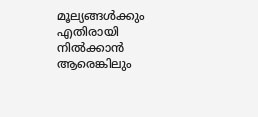മൂല്യങ്ങൾക്കും എതിരായി നിൽക്കാൻ ആരെങ്കിലും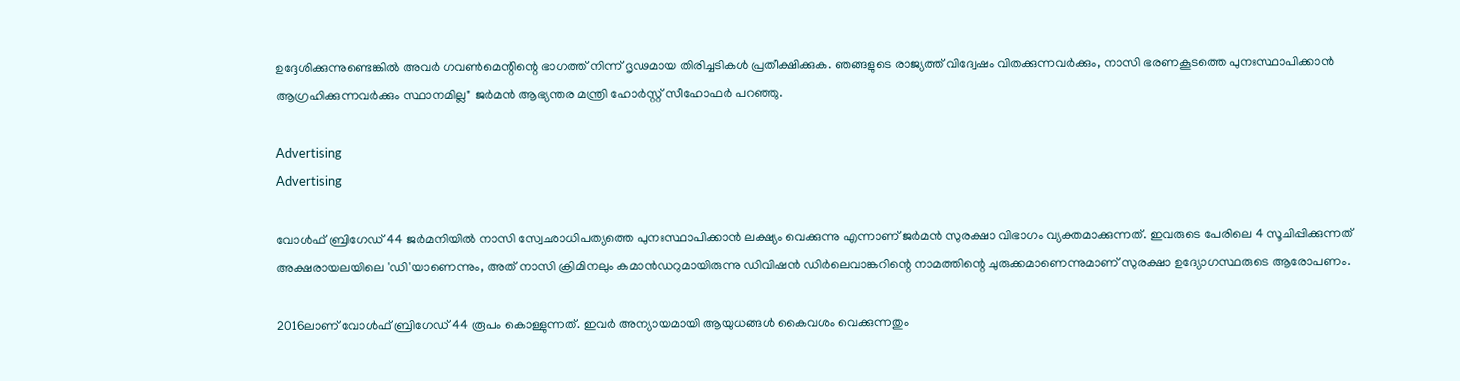ഉദ്ദേശിക്കുന്നുണ്ടെങ്കിൽ അവർ ഗവൺമെന്റിന്റെ ഭാഗത്ത് നിന്ന് ദൃഢമായ തിരിച്ചടികൾ പ്രതീക്ഷിക്കുക. ഞങ്ങളുടെ രാജ്യത്ത് വിദ്വേഷം വിതക്കുന്നവർക്കും, നാസി ഭരണകൂടത്തെ പുനഃസ്ഥാപിക്കാൻ ആഗ്രഹിക്കുന്നവർക്കും സ്ഥാനമില്ല" ജർമൻ ആഭ്യന്തര മന്ത്രി ഹോർസ്റ്റ് സീഹോഫർ പറഞ്ഞു.

Advertising
Advertising

വോൾഫ് ബ്രിഗേഡ് 44 ജർമനിയിൽ നാസി സ്വേഛാധിപത്യത്തെ പുനഃസ്ഥാപിക്കാൻ ലക്ഷ്യം വെക്കുന്നു എന്നാണ് ജർമൻ സുരക്ഷാ വിഭാഗം വ്യക്തമാക്കുന്നത്. ഇവരുടെ പേരിലെ 4 സൂചിപ്പിക്കുന്നത് അക്ഷരായലയിലെ 'ഡി'യാണെന്നും, അത് നാസി ക്രിമിനലും കമാൻഡറുമായിരുന്നു ഡിവിഷൻ ഡിർലെവാങ്കറിന്റെ നാമത്തിന്റെ ചുരുക്കമാണെന്നുമാണ് സുരക്ഷാ ഉദ്യോഗസ്ഥരുടെ ആരോപണം.

2016ലാണ് വോൾഫ് ബ്രിഗേഡ് 44 രൂപം കൊള്ളുന്നത്. ഇവർ അന്യായമായി ആയുധങ്ങൾ കൈവശം വെക്കുന്നതും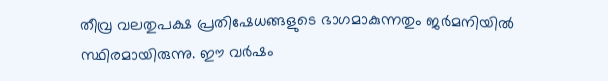തീവ്ര വലതുപക്ഷ പ്രതിഷേധങ്ങളുടെ ഭാഗമാകുന്നതും ജർമനിയിൽ സ്ഥിരമായിരുന്നു. ഈ വർഷം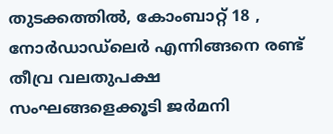തുടക്കത്തിൽ, കോംബാറ്റ് 18 , നോർഡാഡ്ലെർ എന്നിങ്ങനെ രണ്ട് തീവ്ര വലതുപക്ഷ സംഘങ്ങളെക്കൂടി ജർമനി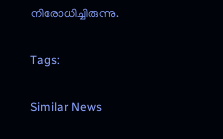നിരോധിച്ചിരുന്നു.

Tags:

Similar News